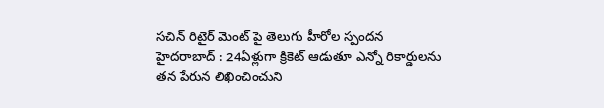సచిన్ రిటైర్ మెంట్ పై తెలుగు హీరోల స్పందన
హైదరాబాద్ : 24ఏళ్లుగా క్రికెట్ ఆడుతూ ఎన్నో రికార్డులను తన పేరున లిఖించించుని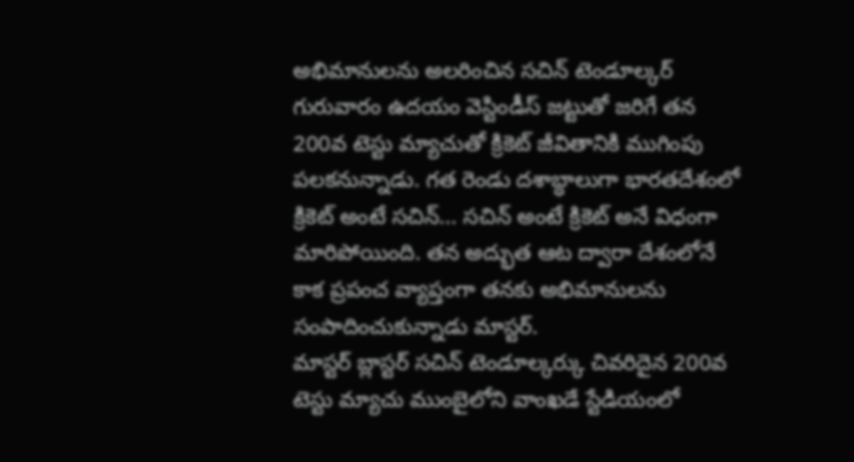అభిమానులను అలరించిన సచిన్ టెండూల్కర్ గురువారం ఉదయం వెస్టిండీస్ జట్టుతో జరిగే తన 200వ టెస్టు మ్యాచుతో క్రికెట్ జీవితానికి ముగింపు పలకనున్నాడు. గత రెండు దశాబ్ధాలుగా భారతదేశంలో క్రికెట్ అంటే సచిన్... సచిన్ అంటే క్రికెట్ అనే విధంగా మారిపోయింది. తన అద్భుత ఆట ద్వారా దేశంలోనే కాక ప్రపంచ వ్యాప్తంగా తనకు అభిమానులను సంపాదించుకున్నాడు మాస్టర్.
మాస్టర్ బ్లాస్టర్ సచిన్ టెండూల్కర్కు చివరిదైన 200వ టెస్టు మ్యాచు ముంబైలోని వాంఖడే స్టేడియంలో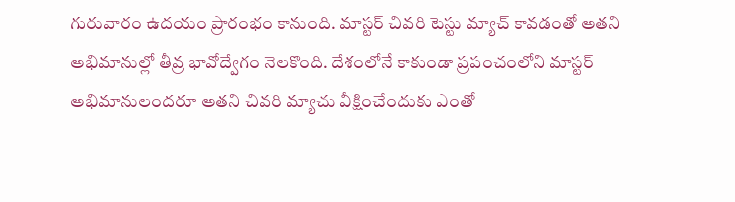గురువారం ఉదయం ప్రారంభం కానుంది. మాస్టర్ చివరి టెస్టు మ్యాచ్ కావడంతో అతని అభిమానుల్లో తీవ్ర భావోద్వేగం నెలకొంది. దేశంలోనే కాకుండా ప్రపంచంలోని మాస్టర్ అభిమానులందరూ అతని చివరి మ్యాచు వీక్షించేందుకు ఎంతో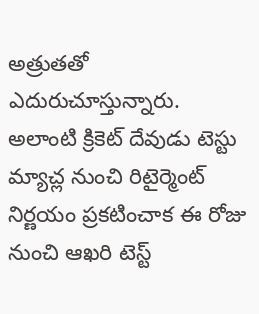అత్రుతతో ఎదురుచూస్తున్నారు.
అలాంటి క్రికెట్ దేవుడు టెస్టు మ్యాచ్ల నుంచి రిటైర్మెంట్ నిర్ణయం ప్రకటించాక ఈ రోజు నుంచి ఆఖరి టెస్ట్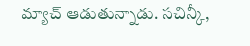మ్యాచ్ ఆడుతున్నాడు. సచిన్కీ,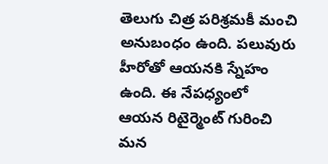తెలుగు చిత్ర పరిశ్రమకీ మంచి అనుబంధం ఉంది. పలువురు హీరోతో ఆయనకి స్నేహం ఉంది. ఈ నేపధ్యంలో ఆయన రిటైర్మెంట్ గురించి మన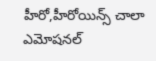హీరో,హీరోయిన్స్ చాలా ఎమోషనల్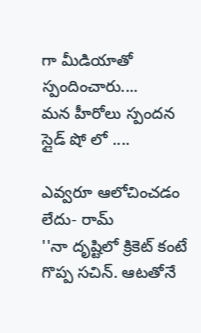గా మీడియాతో స్పందించారు....
మన హీరోలు స్పందన స్లైడ్ షో లో ....

ఎవ్వరూ ఆలోచించడం లేదు- రామ్
''నా దృష్టిలో క్రికెట్ కంటే గొప్ప సచిన్. ఆటతోనే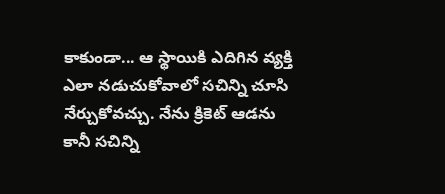కాకుండా... ఆ స్థాయికి ఎదిగిన వ్యక్తి ఎలా నడుచుకోవాలో సచిన్ని చూసి నేర్చుకోవచ్చు. నేను క్రికెట్ ఆడను కానీ సచిన్ని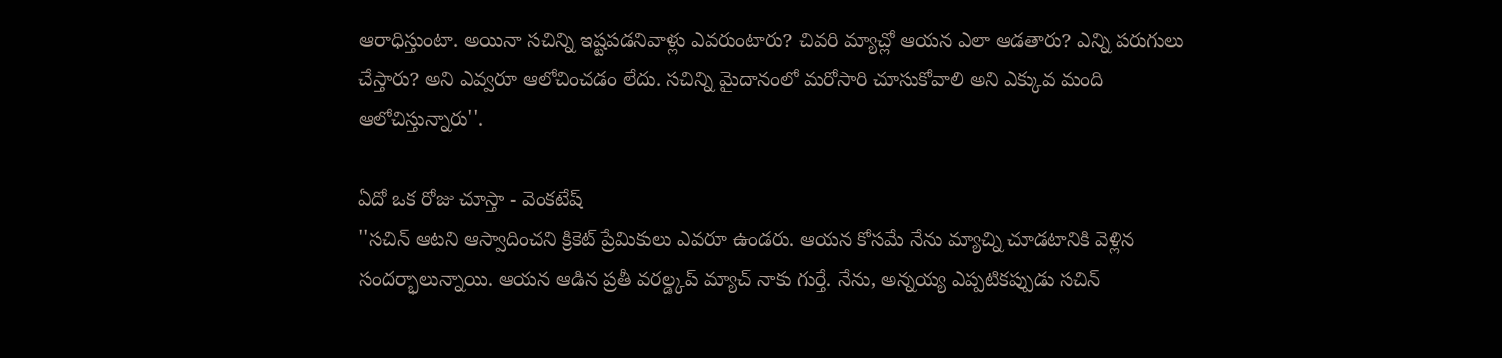ఆరాధిస్తుంటా. అయినా సచిన్ని ఇష్టపడనివాళ్లు ఎవరుంటారు? చివరి మ్యాచ్లో ఆయన ఎలా ఆడతారు? ఎన్ని పరుగులు చేస్తారు? అని ఎవ్వరూ ఆలోచించడం లేదు. సచిన్ని మైదానంలో మరోసారి చూసుకోవాలి అని ఎక్కువ మంది ఆలోచిస్తున్నారు''.

ఏదో ఒక రోజు చూస్తా - వెంకటేష్
''సచిన్ ఆటని ఆస్వాదించని క్రికెట్ ప్రేమికులు ఎవరూ ఉండరు. ఆయన కోసమే నేను మ్యాచ్ని చూడటానికి వెళ్లిన సందర్భాలున్నాయి. ఆయన ఆడిన ప్రతీ వరల్డ్కప్ మ్యాచ్ నాకు గుర్తే. నేను, అన్నయ్య ఎప్పటికప్పుడు సచిన్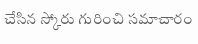చేసిన స్కోరు గురించి సమాచారం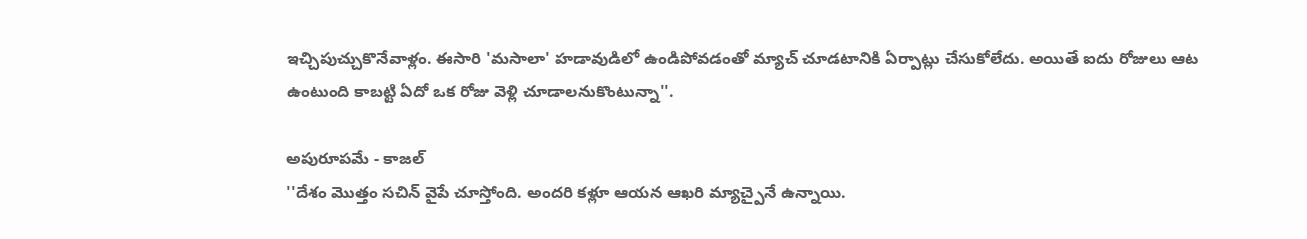ఇచ్చిపుచ్చుకొనేవాళ్లం. ఈసారి 'మసాలా' హడావుడిలో ఉండిపోవడంతో మ్యాచ్ చూడటానికి ఏర్పాట్లు చేసుకోలేదు. అయితే ఐదు రోజులు ఆట ఉంటుంది కాబట్టి ఏదో ఒక రోజు వెళ్లి చూడాలనుకొంటున్నా''.

అపురూపమే - కాజల్
''దేశం మొత్తం సచిన్ వైపే చూస్తోంది. అందరి కళ్లూ ఆయన ఆఖరి మ్యాచ్పైనే ఉన్నాయి.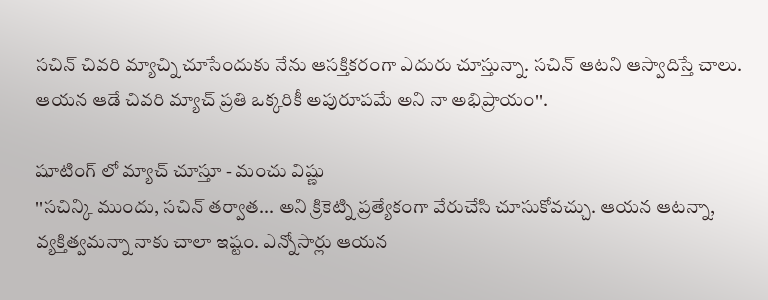సచిన్ చివరి మ్యాచ్ని చూసేందుకు నేను ఆసక్తికరంగా ఎదురు చూస్తున్నా. సచిన్ ఆటని ఆస్వాదిస్తే చాలు. ఆయన ఆడే చివరి మ్యాచ్ ప్రతి ఒక్కరికీ అపురూపమే అని నా అభిప్రాయం''.

షూటింగ్ లో మ్యాచ్ చూస్తూ - మంచు విష్ణు
''సచిన్కి ముందు, సచిన్ తర్వాత... అని క్రికెట్ని ప్రత్యేకంగా వేరుచేసి చూసుకోవచ్చు. ఆయన ఆటన్నా, వ్యక్తిత్వమన్నా నాకు చాలా ఇష్టం. ఎన్నోసార్లు ఆయన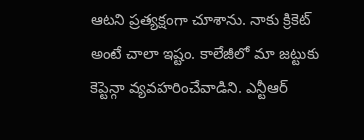ఆటని ప్రత్యక్షంగా చూశాను. నాకు క్రికెట్ అంటే చాలా ఇష్టం. కాలేజీలో మా జట్టుకు కెప్టెన్గా వ్యవహరించేవాడిని. ఎన్టీఆర్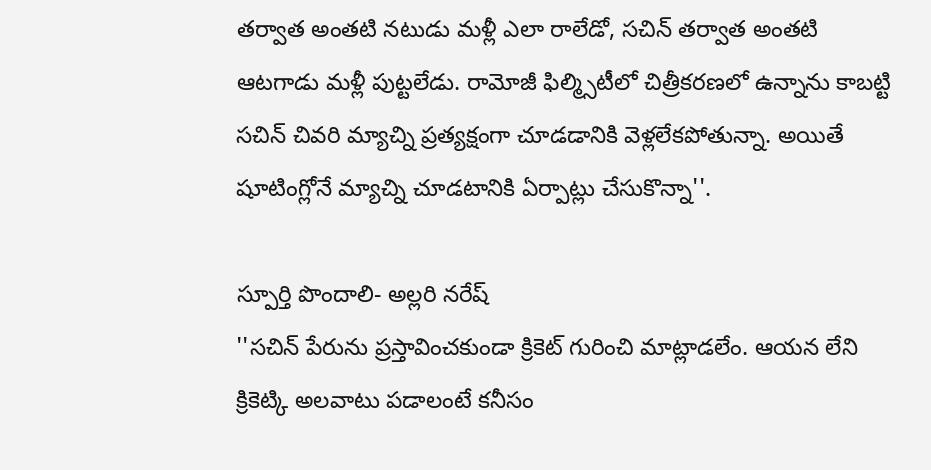తర్వాత అంతటి నటుడు మళ్లీ ఎలా రాలేడో, సచిన్ తర్వాత అంతటి ఆటగాడు మళ్లీ పుట్టలేడు. రామోజీ ఫిల్మ్సిటీలో చిత్రీకరణలో ఉన్నాను కాబట్టి సచిన్ చివరి మ్యాచ్ని ప్రత్యక్షంగా చూడడానికి వెళ్లలేకపోతున్నా. అయితే షూటింగ్లోనే మ్యాచ్ని చూడటానికి ఏర్పాట్లు చేసుకొన్నా''.

స్పూర్తి పొందాలి- అల్లరి నరేష్
''సచిన్ పేరును ప్రస్తావించకుండా క్రికెట్ గురించి మాట్లాడలేం. ఆయన లేని క్రికెట్కి అలవాటు పడాలంటే కనీసం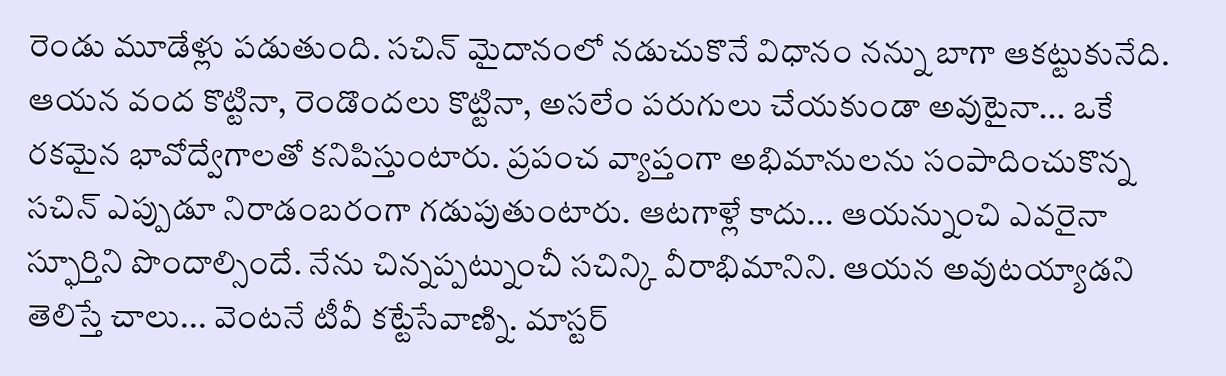రెండు మూడేళ్లు పడుతుంది. సచిన్ మైదానంలో నడుచుకొనే విధానం నన్ను బాగా ఆకట్టుకునేది. ఆయన వంద కొట్టినా, రెండొందలు కొట్టినా, అసలేం పరుగులు చేయకుండా అవుటైనా... ఒకే రకమైన భావోద్వేగాలతో కనిపిస్తుంటారు. ప్రపంచ వ్యాప్తంగా అభిమానులను సంపాదించుకొన్న సచిన్ ఎప్పుడూ నిరాడంబరంగా గడుపుతుంటారు. ఆటగాళ్లే కాదు... ఆయన్నుంచి ఎవరైనా స్ఫూర్తిని పొందాల్సిందే. నేను చిన్నప్పట్నుంచీ సచిన్కి వీరాభిమానిని. ఆయన అవుటయ్యాడని తెలిస్తే చాలు... వెంటనే టీవీ కట్టేసేవాణ్ని. మాస్టర్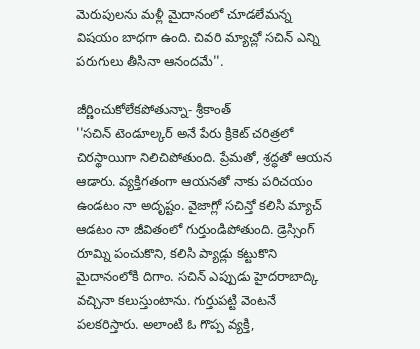మెరుపులను మళ్లీ మైదానంలో చూడలేమన్న విషయం బాధగా ఉంది. చివరి మ్యాచ్లో సచిన్ ఎన్ని పరుగులు తీసినా ఆనందమే''.

జీర్ణించుకోలేకపోతున్నా- శ్రీకాంత్
''సచిన్ టెండూల్కర్ అనే పేరు క్రికెట్ చరిత్రలో చిరస్థాయిగా నిలిచిపోతుంది. ప్రేమతో, శ్రద్ధతో ఆయన ఆడారు. వ్యక్తిగతంగా ఆయనతో నాకు పరిచయం ఉండటం నా అదృష్టం. వైజాగ్లో సచిన్తో కలిసి మ్యాచ్ ఆడటం నా జీవితంలో గుర్తుండిపోతుంది. డ్రెస్సింగ్ రూమ్ని పంచుకొని, కలిసి ప్యాడ్లు కట్టుకొని మైదానంలోకి దిగాం. సచిన్ ఎప్పుడు హైదరాబాద్కి వచ్చినా కలుస్తుంటాను. గుర్తుపట్టి వెంటనే పలకరిస్తారు. అలాంటి ఓ గొప్ప వ్యక్తి,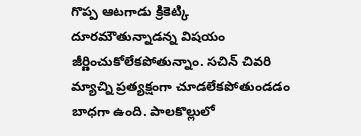గొప్ప ఆటగాడు క్రికెట్కి దూరమౌతున్నాడన్న విషయం జీర్ణించుకోలేకపోతున్నాం. సచిన్ చివరి మ్యాచ్ని ప్రత్యక్షంగా చూడలేకపోతుండడం బాధగా ఉంది. పాలకొల్లులో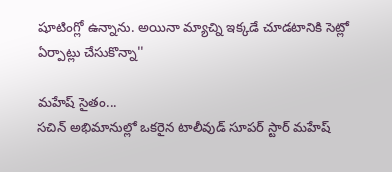షూటింగ్లో ఉన్నాను. అయినా మ్యాచ్ని ఇక్కడే చూడటానికి సెట్లో ఏర్పాట్లు చేసుకొన్నా''

మహేష్ సైతం...
సచిన్ అభిమానుల్లో ఒకరైన టాలీవుడ్ సూపర్ స్టార్ మహేష్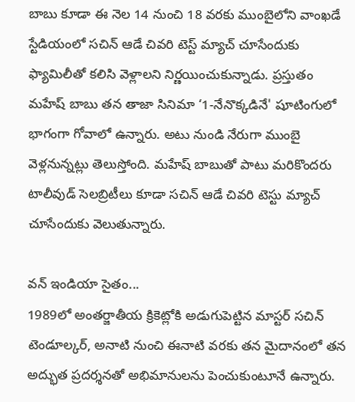బాబు కూడా ఈ నెల 14 నుంచి 18 వరకు ముంబైలోని వాంఖడే స్టేడియంలో సచిన్ ఆడే చివరి టెస్ట్ మ్యాచ్ చూసేందుకు ఫ్యామిలీతో కలిసి వెళ్లాలని నిర్ణయించుకున్నాడు. ప్రస్తుతం మహేష్ బాబు తన తాజా సినిమా ‘1-నేనొక్కడినే' షూటింగులో భాగంగా గోవాలో ఉన్నారు. అటు నుండి నేరుగా ముంబై వెళ్లనున్నట్లు తెలుస్తోంది. మహేష్ బాబుతో పాటు మరికొందరు టాలీవుడ్ సెలబ్రిటీలు కూడా సచిన్ ఆడే చివరి టెస్టు మ్యాచ్ చూసేందుకు వెలుతున్నారు.

వన్ ఇండియా సైతం...
1989లో అంతర్జాతీయ క్రికెట్లోకి అడుగుపెట్టిన మాస్టర్ సచిన్ టెండూల్కర్, అనాటి నుంచి ఈనాటి వరకు తన మైదానంలో తన అద్భుత ప్రదర్శనతో అభిమానులను పెంచుకుంటూనే ఉన్నారు.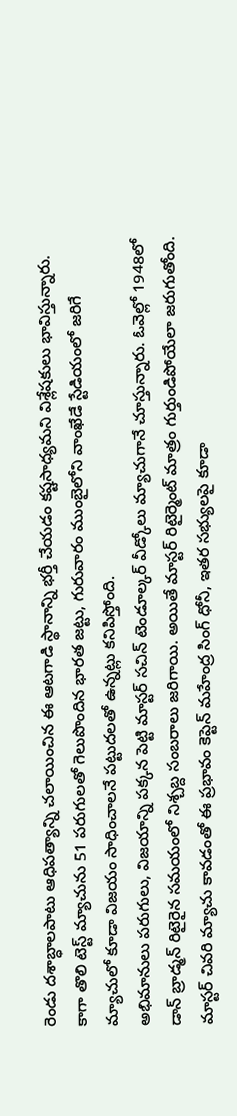రెండు దశాబ్ధాలపాటు ఆధిపత్యాన్ని చలాయించిన ఈ ఆటగాడి స్థానాన్ని భర్తీ చేయడం కష్టసాధ్యమని విశ్లేషకులు భావిస్తున్నారు. కాగా తొలి టెస్ట్ మ్యాచును 51 పరుగులతో గెలుపొందిన భారత జట్టు, గురువారం ముంబైలోని వాంఖేడే స్టేడియంలో జరిగే మ్యాచులో కూడా విజయం సాధించాలనే పట్టుదలతో ఉన్నట్లు కనిపిస్తోంది.
అభిమానులు పరుగులు, విజయాన్ని పక్కన పెట్టి మాస్టర్ సచిన్ టెండూల్కర్ వీడ్కోలు మ్యాచుగానే చూస్తున్నారు. ఓవెల్లో 1948లో డాన్ బ్రాడ్మన్ రిటైరైన సమయంలో నిశ్చబ్ద సంబరాలు జరిగాయి. అయితే మాస్టర్ రిటైర్మెంట్ మాత్రం గుర్తుండిపోయేలా జరుగుతోంది. మాస్టర్ చివరి మ్యాచు కావడంతో ఈ ప్రభావం కెప్టెన్ మహేంద్ర సింగ్ ధోనీ, ఇతర సభ్యులపై కూడా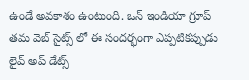ఉండే అవకాశం ఉంటుంది. ఒన్ ఇండియా గ్రూప్ తమ వెబ్ సైట్స్ లో ఈ సందర్భంగా ఎప్పటికప్పుడు లైవ్ అప్ డేట్స్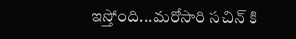ఇస్తోంది...మరోసారి సచిన్ కి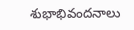శుభాభివందనాలు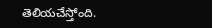తెలియచేస్తోంది.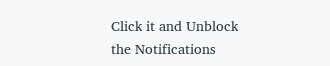Click it and Unblock the Notifications